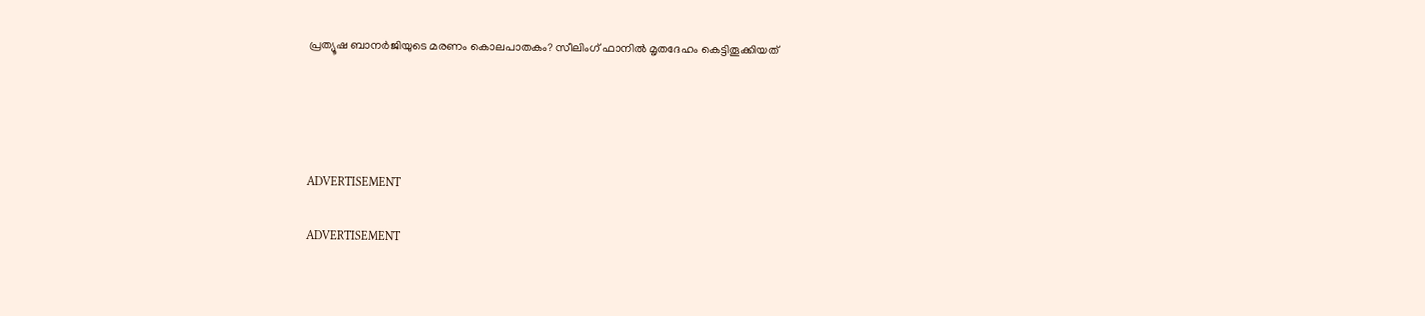പ്രത്യൂഷ ബാനര്‍ജിയുടെ മരണം കൊലപാതകം? സീലിംഗ് ഫാനില്‍ മൃതദേഹം കെട്ടിതൂക്കിയത്




ADVERTISEMENT

ADVERTISEMENT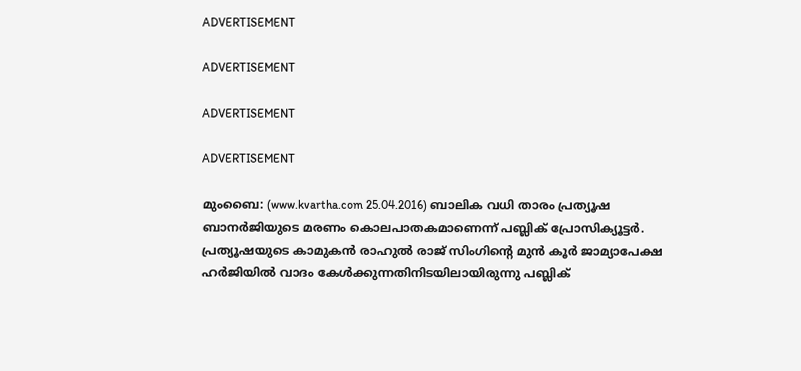ADVERTISEMENT

ADVERTISEMENT

ADVERTISEMENT

ADVERTISEMENT

മുംബൈ: (www.kvartha.com 25.04.2016) ബാലിക വധി താരം പ്രത്യൂഷ ബാനര്‍ജിയുടെ മരണം കൊലപാതകമാണെന്ന് പബ്ലിക് പ്രോസിക്യൂട്ടര്‍. പ്രത്യൂഷയുടെ കാമുകന്‍ രാഹുല്‍ രാജ് സിംഗിന്റെ മുന്‍ കൂര്‍ ജാമ്യാപേക്ഷ ഹര്‍ജിയില്‍ വാദം കേള്‍ക്കുന്നതിനിടയിലായിരുന്നു പബ്ലിക്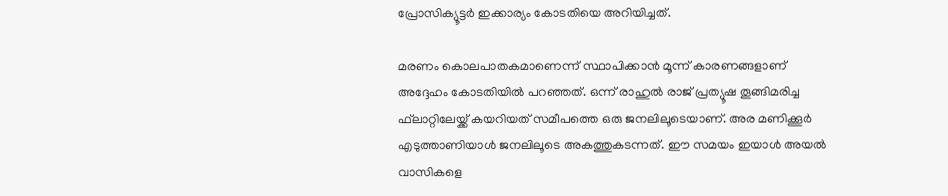പ്രോസിക്യൂട്ടര്‍ ഇക്കാര്യം കോടതിയെ അറിയിച്ചത്.

മരണം കൊലപാതകമാണെന്ന് സ്ഥാപിക്കാന്‍ മൂന്ന് കാരണങ്ങളാണ് അദ്ദേഹം കോടതിയില്‍ പറഞ്ഞത്. ഒന്ന് രാഹുല്‍ രാജ് പ്രത്യൂഷ തൂങ്ങിമരിച്ച ഫ്‌ലാറ്റിലേയ്ക്ക് കയറിയത് സമീപത്തെ ഒരു ജനലിലൂടെയാണ്. അര മണിക്കൂര്‍ എടുത്താണിയാള്‍ ജനലിലൂടെ അകത്തുകടന്നത്. ഈ സമയം ഇയാള്‍ അയല്‍ വാസികളെ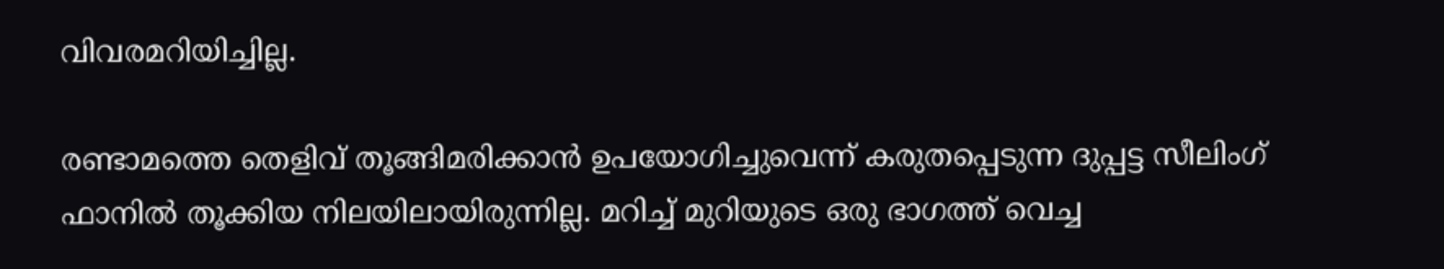വിവരമറിയിച്ചില്ല.

രണ്ടാമത്തെ തെളിവ് തൂങ്ങിമരിക്കാന്‍ ഉപയോഗിച്ചുവെന്ന് കരുതപ്പെടുന്ന ദുപ്പട്ട സീലിംഗ് ഫാനില്‍ തൂക്കിയ നിലയിലായിരുന്നില്ല. മറിച്ച് മുറിയുടെ ഒരു ഭാഗത്ത് വെച്ച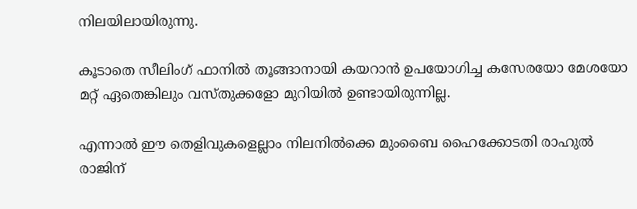നിലയിലായിരുന്നു.

കൂടാതെ സീലിംഗ് ഫാനില്‍ തൂങ്ങാനായി കയറാന്‍ ഉപയോഗിച്ച കസേരയോ മേശയോ മറ്റ് ഏതെങ്കിലും വസ്തുക്കളോ മുറിയില്‍ ഉണ്ടായിരുന്നില്ല.

എന്നാല്‍ ഈ തെളിവുകളെല്ലാം നിലനില്‍ക്കെ മുംബൈ ഹൈക്കോടതി രാഹുല്‍ രാജിന്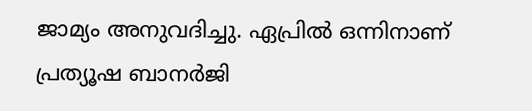ജാമ്യം അനുവദിച്ചു. ഏപ്രില്‍ ഒന്നിനാണ് പ്രത്യൂഷ ബാനര്‍ജി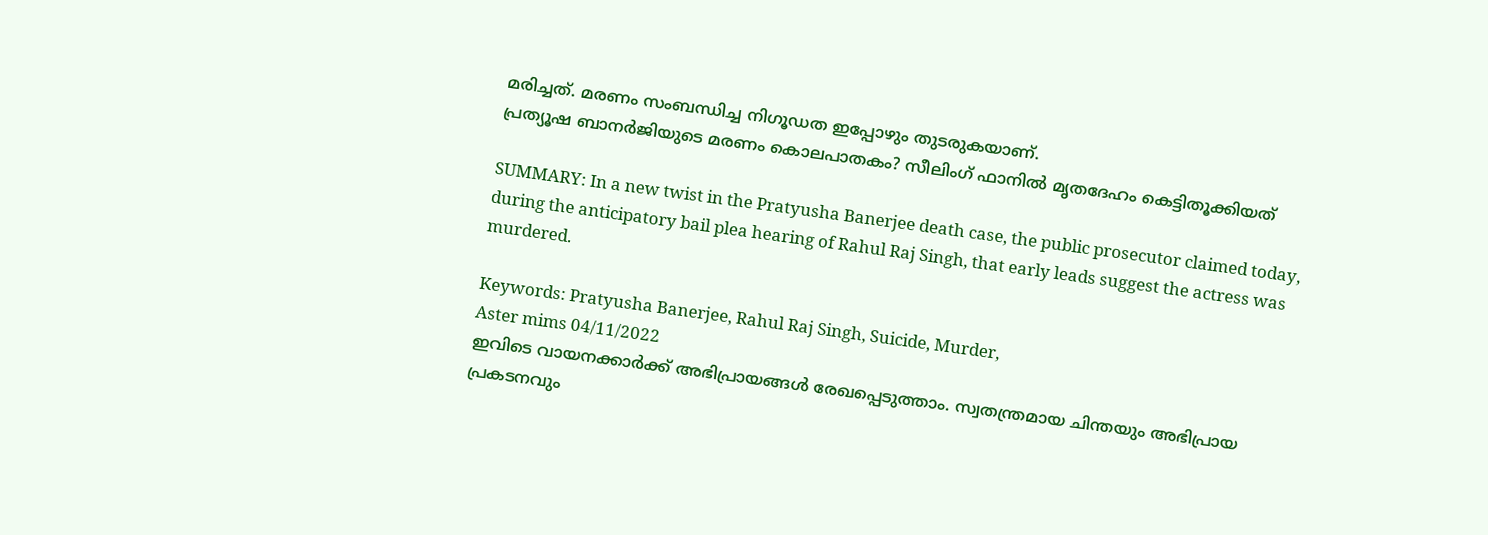മരിച്ചത്. മരണം സംബന്ധിച്ച നിഗൂഡത ഇപ്പോഴും തുടരുകയാണ്.
പ്രത്യൂഷ ബാനര്‍ജിയുടെ മരണം കൊലപാതകം? സീലിംഗ് ഫാനില്‍ മൃതദേഹം കെട്ടിതൂക്കിയത്

SUMMARY: In a new twist in the Pratyusha Banerjee death case, the public prosecutor claimed today, during the anticipatory bail plea hearing of Rahul Raj Singh, that early leads suggest the actress was murdered.

Keywords: Pratyusha Banerjee, Rahul Raj Singh, Suicide, Murder,
Aster mims 04/11/2022
ഇവിടെ വായനക്കാർക്ക് അഭിപ്രായങ്ങൾ രേഖപ്പെടുത്താം. സ്വതന്ത്രമായ ചിന്തയും അഭിപ്രായ പ്രകടനവും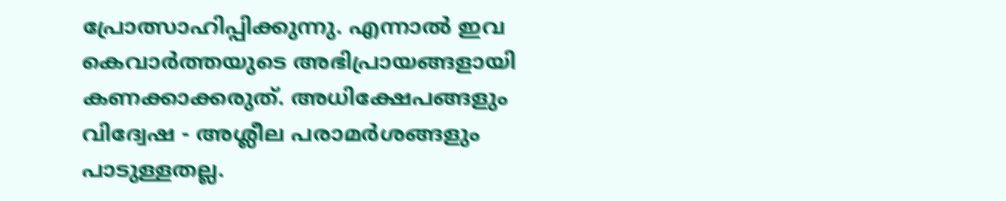പ്രോത്സാഹിപ്പിക്കുന്നു. എന്നാൽ ഇവ കെവാർത്തയുടെ അഭിപ്രായങ്ങളായി കണക്കാക്കരുത്. അധിക്ഷേപങ്ങളും വിദ്വേഷ - അശ്ലീല പരാമർശങ്ങളും പാടുള്ളതല്ല.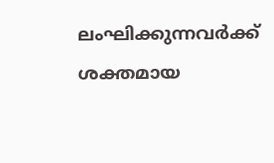ലംഘിക്കുന്നവർക്ക് ശക്തമായ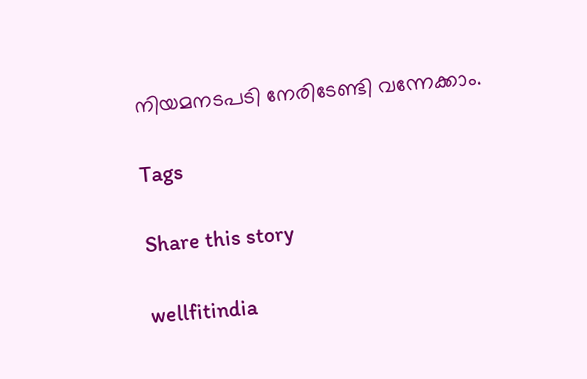നിയമനടപടി നേരിടേണ്ടി വന്നേക്കാം.

Tags

Share this story

wellfitindia